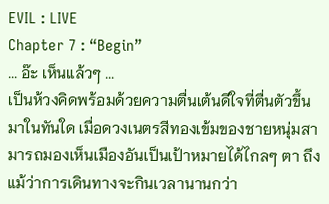EVIL : LIVE
Chapter 7 : “Begin”
... อ๊ะ เห็นแล้วๆ ...
เป็นห้วงคิดพร้อมด้วยความตื่นเต้นดีใจที่ตื่นตัวขึ้นมาในทันใด เมื่อดวงเนตรสีทองเข้มของชายหนุ่มสามารถมองเห็นเมืองอันเป็นเป้าหมายได้ไกลๆ ตา ถึงแม้ว่าการเดินทางจะกินเวลานานกว่า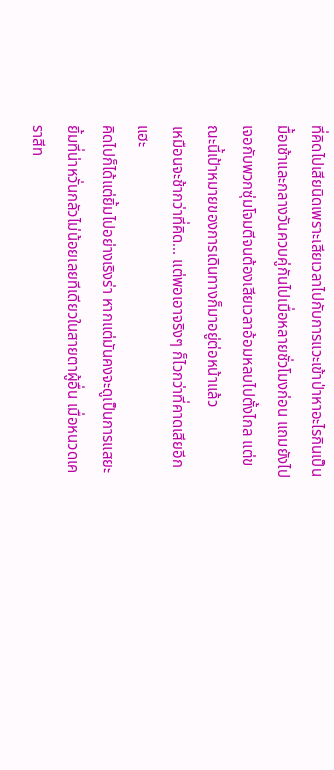ที่คิดไปเสียนิดเพราะเสียเวลาไปกับการแวะเข้าป่าหาอะไรกินเป็นมื้อเช้าและกลางวันควบคู่กันไปเมื่อหลายชั่วโมงก่อน แถมยังไปเจอกับพวกซุ่มโจมตีจนต้องเสียเวลาอ้อมหลบไปตั้งไกล แต่ขณะนี้เป้าหมายของการเดินทางก็มาอยู่ต่อหน้าแล้ว
เหมือนจะช้ากว่าที่คิด... แต่พอเอาจริงๆ ก็ไวกว่าที่คาดเสียอีกแฮะ
คิดไปก็ได้แต่ยิ้มไปอย่างเริงร่า หากแต่มันคงจะดูเป็นการแสยะยิ้มที่น่าหวั่นกลัวไม่น้อยเลยทีเดียวในสายตาผู้อื่น เมื่อหนวดเคราสีท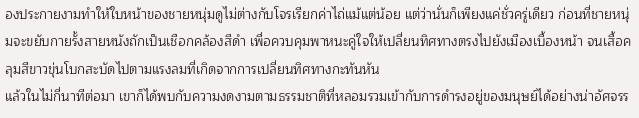องประกายงามทำให้ใบหน้าของชายหนุ่มดูไม่ต่างกับโจรเรียกค่าไถ่แม้แต่น้อย แต่ว่านั่นก็เพียงแค่ชั่วครู่เดียว ก่อนที่ชายหนุ่มจะขยับกายรั้งสายหนังถักเป็นเชือกคล้องสีดำ เพื่อควบคุมพาหนะคู่ใจให้เปลี่ยนทิศทางตรงไปยังเมืองเบื้องหน้า จนเสื้อคลุมสีขาวขุ่นโบกสะบัดไปตามแรงลมที่เกิดจากการเปลี่ยนทิศทางกะทันหัน
แล้วในไม่กี่นาทีต่อมา เขาก็ได้พบกับความงดงามตามธรรมชาติที่หลอมรวมเข้ากับการดำรงอยู่ของมนุษย์ได้อย่างน่าอัศจรร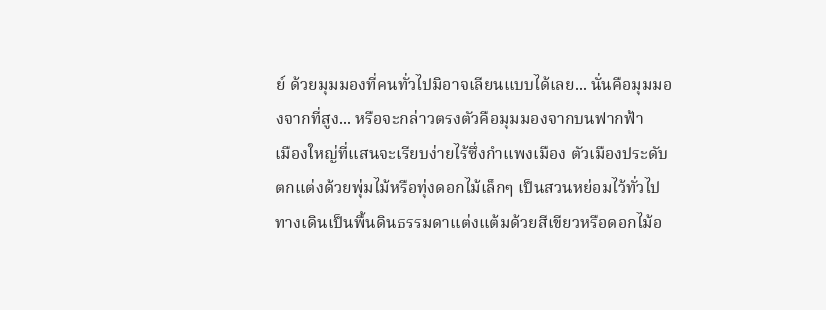ย์ ด้วยมุมมองที่คนทั่วไปมิอาจเลียนแบบได้เลย... นั่นคือมุมมองจากที่สูง... หรือจะกล่าวตรงตัวคือมุมมองจากบนฟากฟ้า
เมืองใหญ่ที่แสนจะเรียบง่ายไร้ซึ่งกำแพงเมือง ตัวเมืองประดับตกแต่งด้วยพุ่มไม้หรือทุ่งดอกไม้เล็กๆ เป็นสวนหย่อมไว้ทั่วไป ทางเดินเป็นพื้นดินธรรมดาแต่งแต้มด้วยสีเขียวหรือดอกไม้อ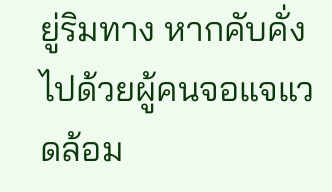ยู่ริมทาง หากคับคั่งไปด้วยผู้คนจอแจแวดล้อม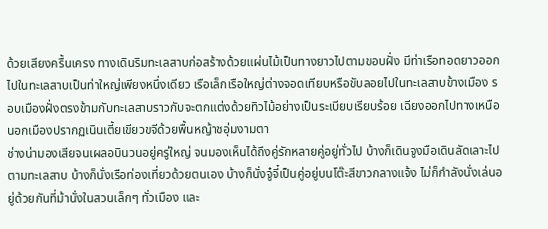ด้วยเสียงครื้นเครง ทางเดินริมทะเลสาบก่อสร้างด้วยแผ่นไม้เป็นทางยาวไปตามขอบฝั่ง มีท่าเรือทอดยาวออกไปในทะเลสาบเป็นท่าใหญ่เพียงหนึ่งเดียว เรือเล็กเรือใหญ่ต่างจอดเทียบหรือขับลอยไปในทะเลสาบข้างเมือง รอบเมืองฝั่งตรงข้ามกับทะเลสาบราวกับจะตกแต่งด้วยทิวไม้อย่างเป็นระเบียบเรียบร้อย เฉียงออกไปทางเหนือนอกเมืองปรากฏเนินเตี้ยเขียวขจีด้วยพื้นหญ้าชอุ่มงามตา
ช่างน่ามองเสียจนเผลอบินวนอยู่ครู่ใหญ่ จนมองเห็นได้ถึงคู่รักหลายคู่อยู่ทั่วไป บ้างก็เดินจูงมือเดินลัดเลาะไปตามทะเลสาบ บ้างก็นั่งเรือท่องเที่ยวด้วยตนเอง บ้างก็นั่งจู๋จี๋เป็นคู่อยู่บนโต๊ะสีขาวกลางแจ้ง ไม่ก็กำลังนั่งเล่นอยู่ด้วยกันที่ม้านั่งในสวนเล็กๆ ทั่วเมือง และ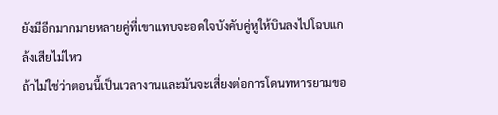ยังมีอีกมากมายหลายคู่ที่เขาแทบจะอดใจบังคับคู่หูให้บินลงไปโฉบแกล้งเสียไม่ไหว
ถ้าไม่ใช่ว่าตอนนี้เป็นเวลางานและมันจะเสี่ยงต่อการโดนทหารยามขอ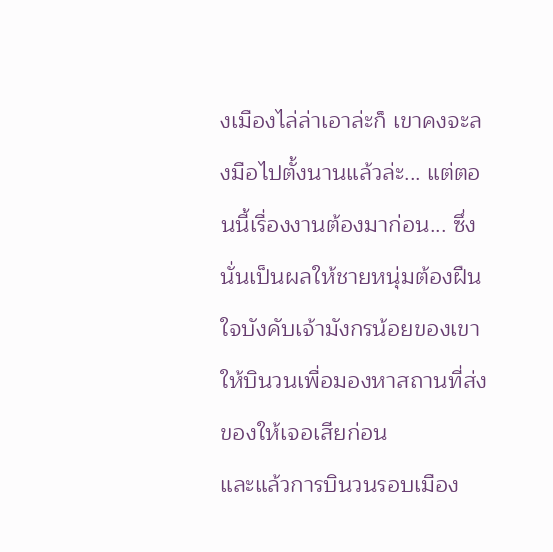งเมืองไล่ล่าเอาล่ะก็ เขาคงจะลงมือไปตั้งนานแล้วล่ะ... แต่ตอนนี้เรื่องงานต้องมาก่อน... ซึ่งนั่นเป็นผลให้ชายหนุ่มต้องฝืนใจบังคับเจ้ามังกรน้อยของเขาให้บินวนเพื่อมองหาสถานที่ส่งของให้เจอเสียก่อน
และแล้วการบินวนรอบเมือง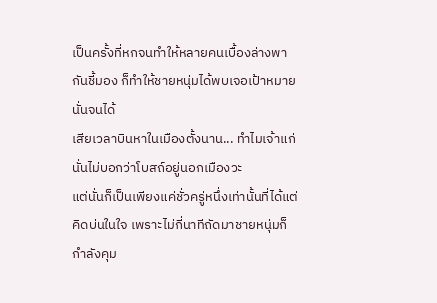เป็นครั้งที่หกจนทำให้หลายคนเบื้องล่างพากันชี้มอง ก็ทำให้ชายหนุ่มได้พบเจอเป้าหมายนั่นจนได้
เสียเวลาบินหาในเมืองตั้งนาน... ทำไมเจ้าแก่นั่นไม่บอกว่าโบสถ์อยู่นอกเมืองวะ
แต่นั่นก็เป็นเพียงแค่ชั่วครู่หนึ่งเท่านั้นที่ได้แต่คิดบ่นในใจ เพราะไม่กี่นาทีถัดมาชายหนุ่มก็กำลังคุม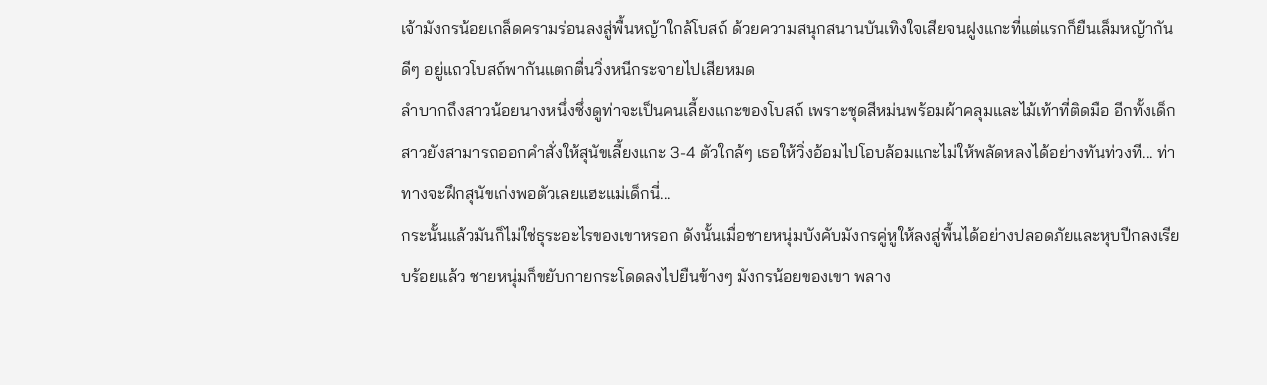เจ้ามังกรน้อยเกล็ดครามร่อนลงสู่พื้นหญ้าใกล้โบสถ์ ด้วยความสนุกสนานบันเทิงใจเสียจนฝูงแกะที่แต่แรกก็ยืนเล็มหญ้ากันดีๆ อยู่แถวโบสถ์พากันแตกตื่นวิ่งหนีกระจายไปเสียหมด
ลำบากถึงสาวน้อยนางหนึ่งซึ่งดูท่าจะเป็นคนเลี้ยงแกะของโบสถ์ เพราะชุดสีหม่นพร้อมผ้าคลุมและไม้เท้าที่ติดมือ อีกทั้งเด็กสาวยังสามารถออกคำสั่งให้สุนัขเลี้ยงแกะ 3-4 ตัวใกล้ๆ เธอให้วิ่งอ้อมไปโอบล้อมแกะไม่ให้พลัดหลงได้อย่างทันท่วงที... ท่าทางจะฝึกสุนัขเก่งพอตัวเลยแฮะแม่เด็กนี่...
กระนั้นแล้วมันก็ไม่ใช่ธุระอะไรของเขาหรอก ดังนั้นเมื่อชายหนุ่มบังคับมังกรคู่หูให้ลงสู่พื้นได้อย่างปลอดภัยและหุบปีกลงเรียบร้อยแล้ว ชายหนุ่มก็ขยับกายกระโดดลงไปยืนข้างๆ มังกรน้อยของเขา พลาง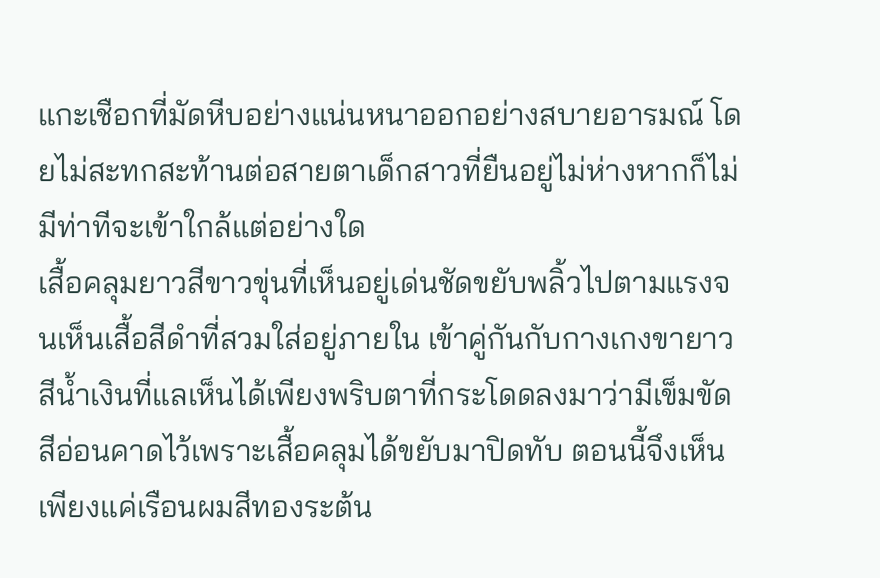แกะเชือกที่มัดหีบอย่างแน่นหนาออกอย่างสบายอารมณ์ โดยไม่สะทกสะท้านต่อสายตาเด็กสาวที่ยืนอยู่ไม่ห่างหากก็ไม่มีท่าทีจะเข้าใกล้แต่อย่างใด
เสื้อคลุมยาวสีขาวขุ่นที่เห็นอยู่เด่นชัดขยับพลิ้วไปตามแรงจนเห็นเสื้อสีดำที่สวมใส่อยู่ภายใน เข้าคู่กันกับกางเกงขายาวสีน้ำเงินที่แลเห็นได้เพียงพริบตาที่กระโดดลงมาว่ามีเข็มขัดสีอ่อนคาดไว้เพราะเสื้อคลุมได้ขยับมาปิดทับ ตอนนี้จึงเห็นเพียงแค่เรือนผมสีทองระต้น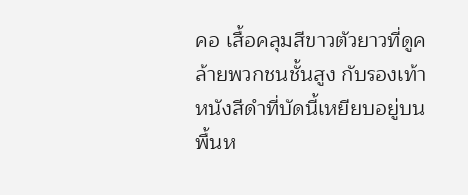คอ เสื้อคลุมสีขาวตัวยาวที่ดูคล้ายพวกชนชั้นสูง กับรองเท้าหนังสีดำที่บัดนี้เหยียบอยู่บนพื้นห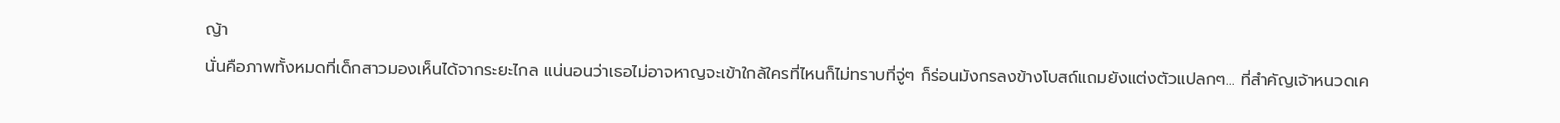ญ้า
นั่นคือภาพทั้งหมดที่เด็กสาวมองเห็นได้จากระยะไกล แน่นอนว่าเธอไม่อาจหาญจะเข้าใกล้ใครที่ไหนก็ไม่ทราบที่จู่ๆ ก็ร่อนมังกรลงข้างโบสถ์แถมยังแต่งตัวแปลกๆ... ที่สำคัญเจ้าหนวดเค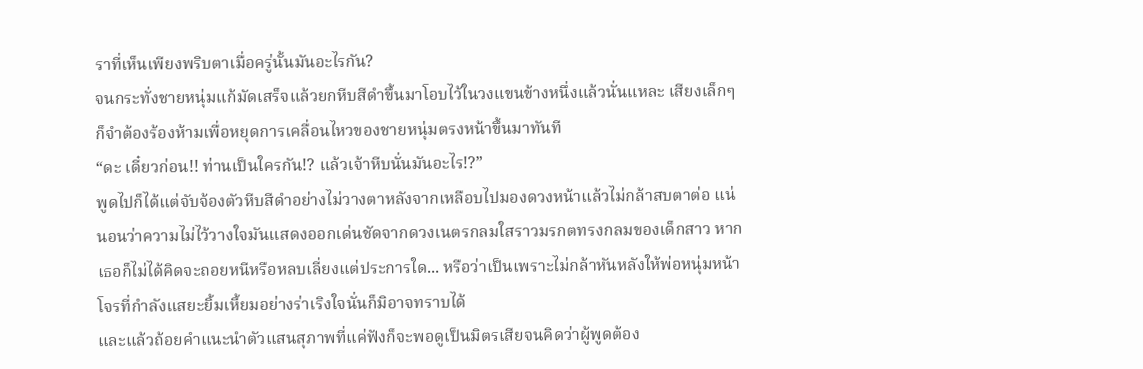ราที่เห็นเพียงพริบตาเมื่อครู่นั้นมันอะไรกัน?
จนกระทั่งชายหนุ่มแก้มัดเสร็จแล้วยกหีบสีดำขึ้นมาโอบไว้ในวงแขนข้างหนึ่งแล้วนั่นแหละ เสียงเล็กๆ ก็จำต้องร้องห้ามเพื่อหยุดการเคลื่อนไหวของชายหนุ่มตรงหน้าขึ้นมาทันที
“ดะ เดี๋ยวก่อน!! ท่านเป็นใครกัน!? แล้วเจ้าหีบนั่นมันอะไร!?”
พูดไปก็ได้แต่จับจ้องตัวหีบสีดำอย่างไม่วางตาหลังจากเหลือบไปมองดวงหน้าแล้วไม่กล้าสบตาต่อ แน่นอนว่าความไม่ไว้วางใจมันแสดงออกเด่นชัดจากดวงเนตรกลมใสราวมรกตทรงกลมของเด็กสาว หากเธอก็ไม่ได้คิดจะถอยหนีหรือหลบเลี่ยงแต่ประการใด... หรือว่าเป็นเพราะไม่กล้าหันหลังให้พ่อหนุ่มหน้าโจรที่กำลังแสยะยิ้มเหี้ยมอย่างร่าเริงใจนั่นก็มิอาจทราบได้
และแล้วถ้อยคำแนะนำตัวแสนสุภาพที่แค่ฟังก็จะพอดูเป็นมิตรเสียจนคิดว่าผู้พูดต้อง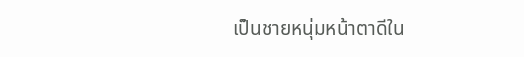เป็นชายหนุ่มหน้าตาดีใน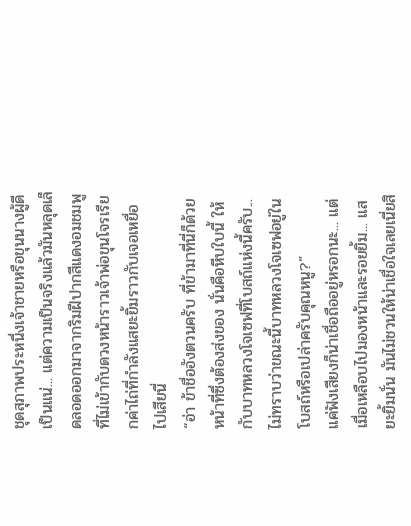ชุดสุภาพประหนึ่งเจ้าชายหรือขุนนางผู้ดีเป็นแน่... แต่ความเป็นจริงแล้วมันหลุดเล็ดลอดออกมาจากริมฝีปากสีแดงอมชมพูที่ไม่เข้ากับดวงหน้าราวเจ้าพ่อขุนโจรเรียกค่าไถ่ที่กำลังแสยะยิ้มราวกับเจอเหยื่อไปเสียนี่
“อ่า ข้าชื่ออังตวนครับ ที่ข้ามาที่นี่ก็ด้วยหน้าที่ซึ่งต้องส่งของ นั่นคือหีบใบนี้ ให้กับบาทหลวงโจเซฟที่โบสถ์แห่งนี้ครับ... ไม่ทราบว่าขณะนี้บาทหลวงโจเซฟอยู่ในโบสถ์หรือเปล่าครับคุณหนู?”
แค่ฟังเสียงก็น่าเชื่อถืออยู่หรอกนะ... แต่เมื่อเหลือบไปมองหน้าและรอยยิ้ม... แสยะยิ้มนั่น มันไม่ชวนให้น่าเชื่อใจเลยเนี่ยสิ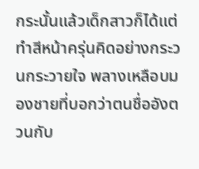กระนั้นแล้วเด็กสาวก็ได้แต่ทำสีหน้าครุ่นคิดอย่างกระวนกระวายใจ พลางเหลือบมองชายที่บอกว่าตนชื่ออังตวนกับ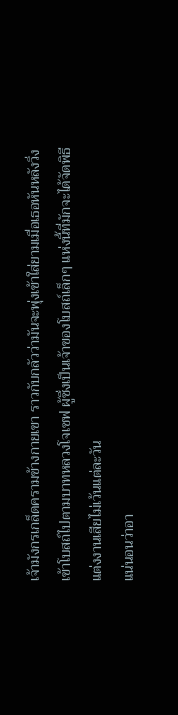เจ้ามังกรเกล็ดครามข้างกายเขา ราวกับกลัวว่ามันจะพุ่งเข้าใส่ยามเมื่อเธอหันหลังวิ่งเข้าโบสถ์ไปตามบาทหลวงโจเซฟ ผู้ซึ่งเป็นเจ้าของโบสถ์เล็กๆ แห่งนี้ที่มักจะได้จัดพิธีแต่งงานเสียไม่เว้นแต่ละวัน
แน่นอนว่าอา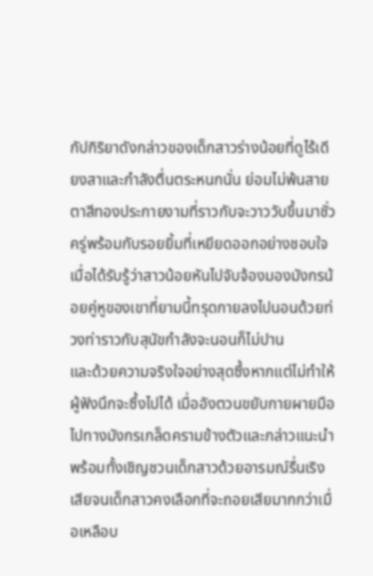กัปกิริยาดังกล่าวของเด็กสาวร่างน้อยที่ดูไร้เดียงสาและกำลังตื่นตระหนกนั่น ย่อมไม่พ้นสายตาสีทองประกายงามที่ราวกับจะวาววับขึ้นมาชั่วครู่พร้อมกับรอยยิ้มที่เหยียดออกอย่างชอบใจ เมื่อได้รับรู้ว่าสาวน้อยหันไปจับจ้องมองมังกรน้อยคู่หูของเขาที่ยามนี้ทรุดกายลงไปนอนด้วยท่วงท่าราวกับสุนัขกำลังจะนอนก็ไม่ปาน
และด้วยความจริงใจอย่างสุดซึ้งหากแต่ไม่ทำให้ผู้ฟังนึกจะซึ้งไปได้ เมื่ออังตวนขยับกายผายมือไปทางมังกรเกล็ดครามข้างตัวและกล่าวแนะนำพร้อมทั้งเชิญชวนเด็กสาวด้วยอารมณ์รื่นเริงเสียจนเด็กสาวคงเลือกที่จะถอยเสียมากกว่าเมื่อเหลือบ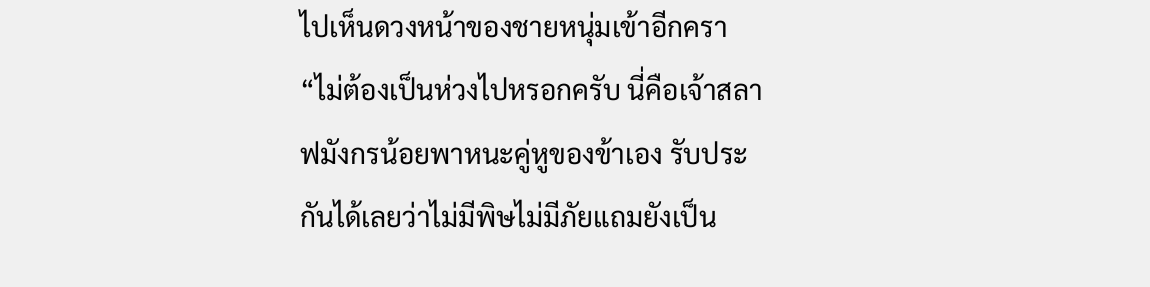ไปเห็นดวงหน้าของชายหนุ่มเข้าอีกครา
“ไม่ต้องเป็นห่วงไปหรอกครับ นี่คือเจ้าสลาฟมังกรน้อยพาหนะคู่หูของข้าเอง รับประกันได้เลยว่าไม่มีพิษไม่มีภัยแถมยังเป็น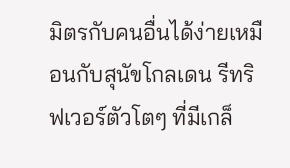มิตรกับคนอื่นได้ง่ายเหมือนกับสุนัขโกลเดน รีทริฟเวอร์ตัวโตๆ ที่มีเกล็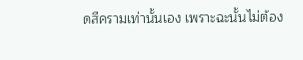ดสีครามเท่านั้นเอง เพราะฉะนั้นไม่ต้อง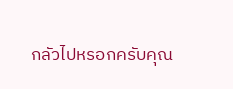กลัวไปหรอกครับคุณ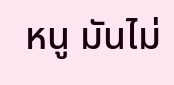หนู มันไม่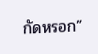กัดหรอก”